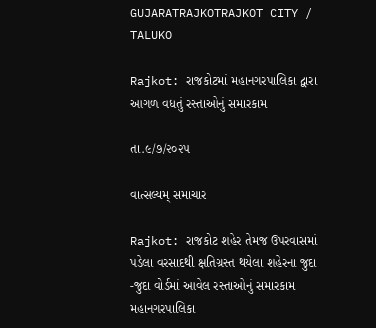GUJARATRAJKOTRAJKOT CITY / TALUKO

Rajkot: રાજકોટમાં મહાનગરપાલિકા દ્વારા આગળ વધતું રસ્તાઓનું સમારકામ

તા.૯/૭/૨૦૨૫

વાત્સલ્યમ્ સમાચાર

Rajkot: રાજકોટ શહેર તેમજ ઉપરવાસમાં પડેલા વરસાદથી ક્ષતિગ્રસ્ત થયેલા શહેરના જુદા -જુદા વોર્ડમાં આવેલ રસ્તાઓનું સમારકામ મહાનગરપાલિકા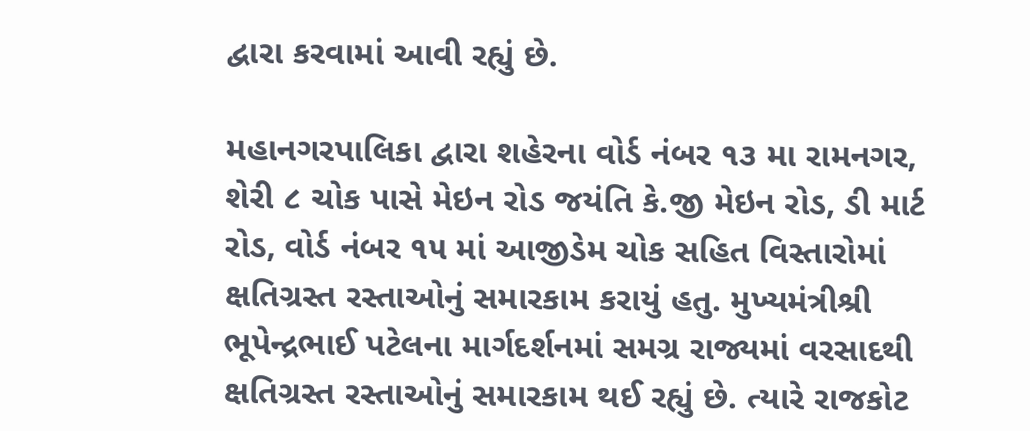દ્વારા કરવામાં આવી રહ્યું છે.

મહાનગરપાલિકા દ્વારા શહેરના વોર્ડ નંબર ૧૩ મા રામનગર, શેરી ૮ ચોક પાસે મેઇન રોડ જયંતિ કે.જી મેઇન રોડ, ડી માર્ટ રોડ, વોર્ડ નંબર ૧૫ માં આજીડેમ ચોક સહિત વિસ્તારોમાં ક્ષતિગ્રસ્ત રસ્તાઓનું સમારકામ કરાયું હતુ. મુખ્યમંત્રીશ્રી ભૂપેન્દ્રભાઈ પટેલના માર્ગદર્શનમાં સમગ્ર રાજ્યમાં વરસાદથી ક્ષતિગ્રસ્ત રસ્તાઓનું સમારકામ થઈ રહ્યું છે. ત્યારે રાજકોટ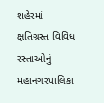શહેરમાં ક્ષતિગ્રસ્ત વિવિધ રસ્તાઓનું મહાનગરપાલિકા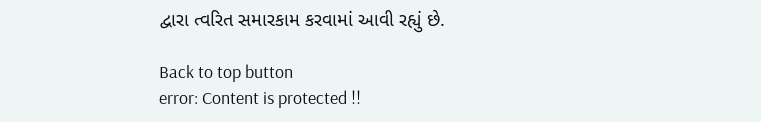દ્વારા ત્વરિત સમારકામ કરવામાં આવી રહ્યું છે.

Back to top button
error: Content is protected !!